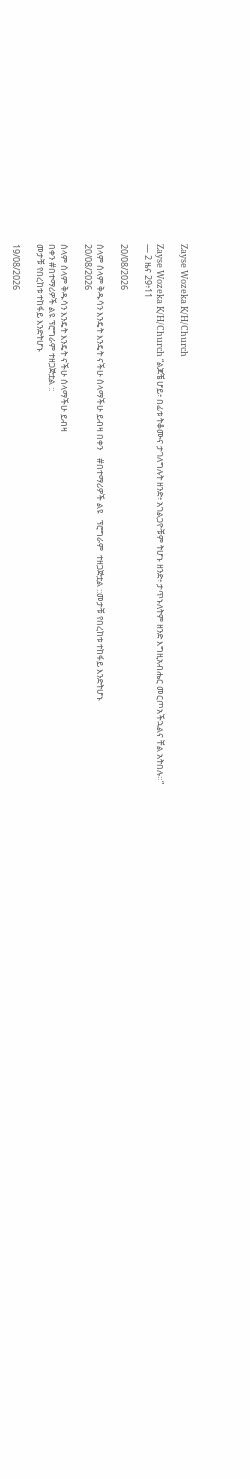Zayse Wozeka K/H/Church

Zayse Wozeka K/H/Church “ልጆቼ ሆይ፥ በፊቱ ትቆሙና ታገለግሉት ዘንድ፥ አገልጋዮቹም ትሆኑ ዘንድ፥ ታጥኑለትም ዘንድ እግዚአብሔር መርጦአችኋልና ቸል አትበሉ።”
— 2 ዜና 29፥11

20/08/2026

ሰላም ሰላም ቅዱሳን እንዴት እንዴት ናችሁ ሰላማችሁ ይብዛ በቀን    #በተማሪዎች ልዩ   ፕሮግራም  ተዘጋጅቷል ::መታቹ የበረከቱ ተከፋይ እንድትሆኑ
20/08/2026

ሰላም ሰላም ቅዱሳን እንዴት እንዴት ናችሁ ሰላማችሁ ይብዛ
በቀን #በተማሪዎች ልዩ ፕሮግራም ተዘጋጅቷል ::
መታቹ የበረከቱ ተከፋይ እንድትሆኑ

19/08/2026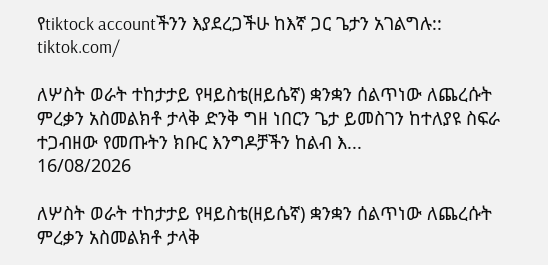የtiktock accountችንን እያደረጋችሁ ከእኛ ጋር ጌታን አገልግሉ::
tiktok.com/

ለሦስት ወራት ተከታታይ የዛይስቴ(ዘይሴኛ) ቋንቋን ሰልጥነው ለጨረሱት ምረቃን አስመልክቶ ታላቅ ድንቅ ግዘ ነበርን ጌታ ይመስገን ከተለያዩ ስፍራ ተጋብዘው የመጡትን ክቡር እንግዶቻችን ከልብ እ...
16/08/2026

ለሦስት ወራት ተከታታይ የዛይስቴ(ዘይሴኛ) ቋንቋን ሰልጥነው ለጨረሱት ምረቃን አስመልክቶ ታላቅ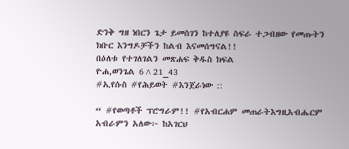ድንቅ ግዘ ነበርን ጌታ ይመስገን ከተለያዩ ስፍራ ተጋብዘው የመጡትን ክቡር እንግዶቻችን ከልብ እናመሰግናል!!
በዕለቱ የተገለገልን መጽሐፍ ቅዱስ ክፍል
ዮሐ,ወንጌል 6^21_43
#ኢየሱስ #የሕይወት #እንጀራነው ::

“ #የወጣቶች ፕሮግራም!! #የአብርሐም መጠራትእግዚአብሔርም አብራምን አለው፦ ከአገርህ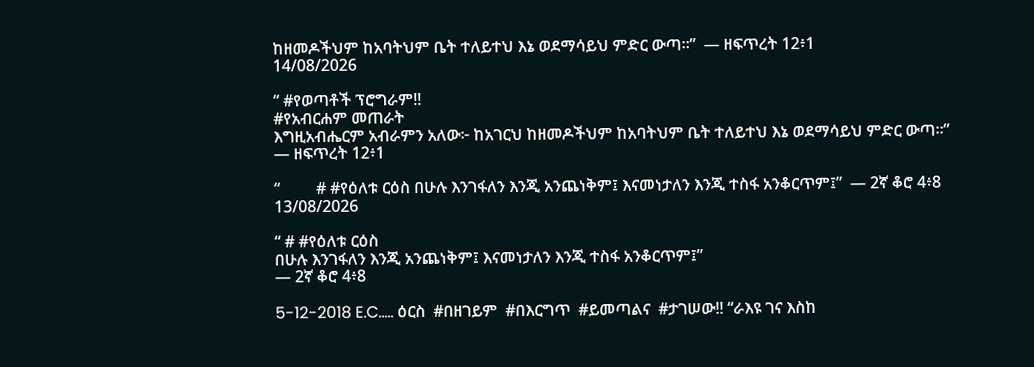ከዘመዶችህም ከአባትህም ቤት ተለይተህ እኔ ወደማሳይህ ምድር ውጣ።”  — ዘፍጥረት 12፥1
14/08/2026

“ #የወጣቶች ፕሮግራም!!
#የአብርሐም መጠራት
እግዚአብሔርም አብራምን አለው፦ ከአገርህ ከዘመዶችህም ከአባትህም ቤት ተለይተህ እኔ ወደማሳይህ ምድር ውጣ።”
— ዘፍጥረት 12፥1

“         # #የዕለቱ ርዕስ በሁሉ እንገፋለን እንጂ አንጨነቅም፤ እናመነታለን እንጂ ተስፋ አንቆርጥም፤”  — 2ኛ ቆሮ 4፥8
13/08/2026

“ # #የዕለቱ ርዕስ
በሁሉ እንገፋለን እንጂ አንጨነቅም፤ እናመነታለን እንጂ ተስፋ አንቆርጥም፤”
— 2ኛ ቆሮ 4፥8

5-12-2018 E.C..... ዕርስ  #በዘገይም  #በእርግጥ  #ይመጣልና  #ታገሠው!! “ራእዩ ገና እስከ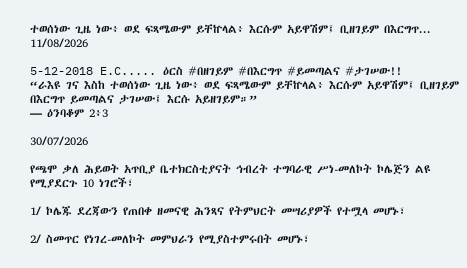ተወሰነው ጊዜ ነው፥ ወደ ፍጻሜውም ይቸኵላል፥ እርሱም አይዋሽም፤ ቢዘገይም በእርግጥ...
11/08/2026

5-12-2018 E.C..... ዕርስ #በዘገይም #በእርግጥ #ይመጣልና #ታገሠው!!
“ራእዩ ገና እስከ ተወሰነው ጊዜ ነው፥ ወደ ፍጻሜውም ይቸኵላል፥ እርሱም አይዋሽም፤ ቢዘገይም በእርግጥ ይመጣልና ታገሠው፤ እርሱ አይዘገይም።”
— ዕንባቆም 2፥3

30/07/2026

የጫሞ ቃለ ሕይወት አጥቢያ ቤተክርስቲያናት ኅብረት ተግባራዊ ሥነ-መለኮት ኮሌጅን ልዩ የሚያደርጉ 10 ነገሮች፣

1/ ኮሌጁ ደረጃውን የጠበቀ ዘመናዊ ሕንጻና የትምህርት መሣሪያዎች የተሟላ መሆኑ፣

2/ ስመጥር የነገረ-መለኮት መምህራን የሚያስተምሩበት መሆኑ፣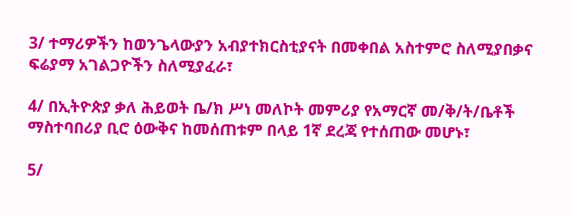3/ ተማሪዎችን ከወንጌላውያን አብያተክርስቲያናት በመቀበል አስተምሮ ስለሚያበቃና ፍሬያማ አገልጋዮችን ስለሚያፈራ፣

4/ በኢትዮጵያ ቃለ ሕይወት ቤ/ክ ሥነ መለኮት መምሪያ የአማርኛ መ/ቅ/ት/ቤቶች ማስተባበሪያ ቢሮ ዕውቅና ከመሰጠቱም በላይ 1ኛ ደረጃ የተሰጠው መሆኑ፣

5/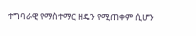ተግባራዊ የማስተማር ዘዴን የሚጠቀም ሲሆን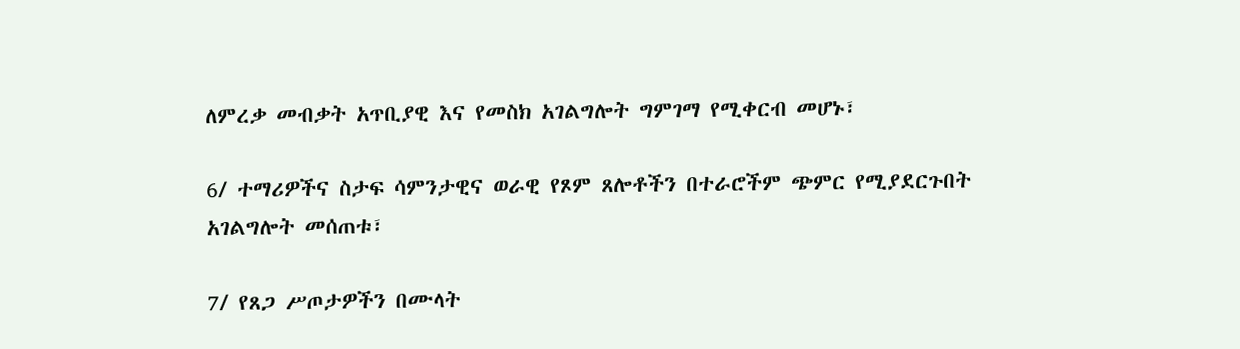ለምረቃ መብቃት አጥቢያዊ እና የመስክ አገልግሎት ግምገማ የሚቀርብ መሆኑ፣

6/ ተማሪዎችና ስታፍ ሳምንታዊና ወራዊ የጾም ጸሎቶችን በተራሮችም ጭምር የሚያደርጉበት አገልግሎት መሰጠቱ፣

7/ የጸጋ ሥጦታዎችን በሙላት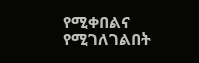የሚቀበልና የሚገለገልበት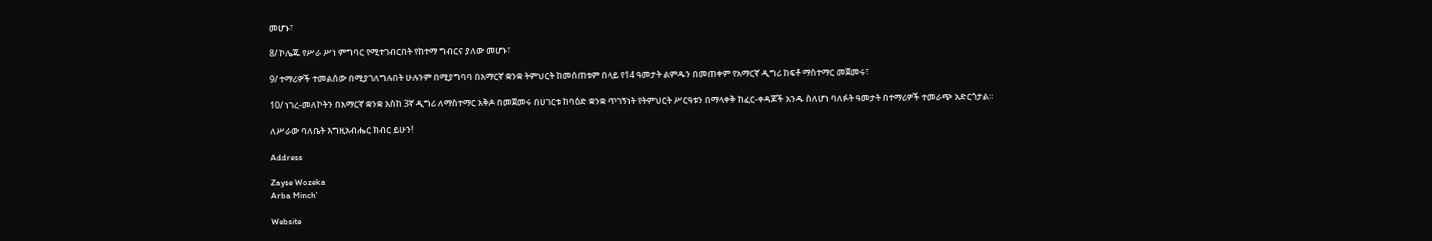መሆኑ፣

8/ ኮሌጁ የሥራ ሥነ ምግባር የሚተገብርበት የከተማ ግብርና ያለው መሆኑ፣

9/ ተማሪዎች ተመልሰው በሚያገለግሉበት ሁሉንም በሚያግባባ በአማርኛ ቋንቋ ትምህርት ከመሰጠቱም በላይ የ14 ዓመታት ልምዱን በመጠቀም የአማርኛ ዲግሪ ከፍቶ ማስተማር መጀመሩ፣

10/ ነገረ-መለኮትን በአማርኛ ቋንቋ እስከ 3ኛ ዲግሪ ለማስተማር አቅዶ በመጀመሩ በሀገርቱ ከባዕድ ቋንቋ ጥገኝነት የትምህርት ሥርዓቱን በማላቀቅ ከፈር-ቀዳጆች አንዱ ስለሆነ ባለፉት ዓመታት በተማሪዎች ተመራጭ አድርጎታል።

ለሥራው ባለቤት እግዚአብሔር ክብር ይሁን!

Address

Zayse Wozeka
Arba Minch'

Website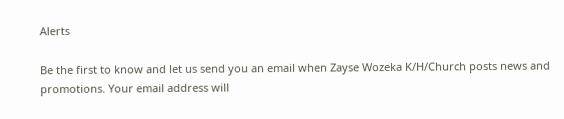Alerts

Be the first to know and let us send you an email when Zayse Wozeka K/H/Church posts news and promotions. Your email address will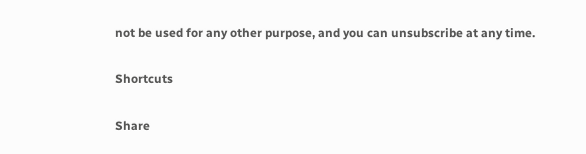not be used for any other purpose, and you can unsubscribe at any time.

Shortcuts

Share